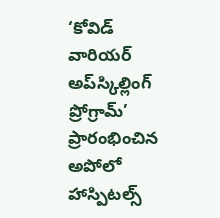‘కోవిడ్‌ వారియర్‌ అప్‌స్కిల్లింగ్‌ ప్రోగ్రామ్‌’ ప్రారంభించిన అపోలో హాస్పిటల్స్‌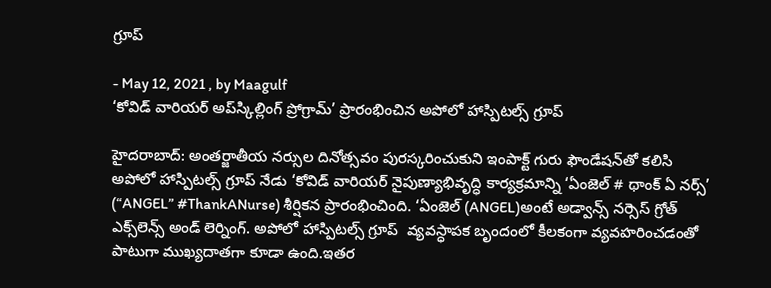గ్రూప్‌

- May 12, 2021 , by Maagulf
‘కోవిడ్‌ వారియర్‌ అప్‌స్కిల్లింగ్‌ ప్రోగ్రామ్‌’ ప్రారంభించిన అపోలో హాస్పిటల్స్‌ గ్రూప్‌

హైదరాబాద్: అంతర్జాతీయ నర్సుల దినోత్సవం పురస్కరించుకుని ఇంపాక్ట్‌ గురు ఫౌండేషన్‌తో కలిసి అపోలో హాస్పిటల్స్‌ గ్రూప్‌ నేడు ‘కోవిడ్‌ వారియర్‌ నైపుణ్యాభివృద్ధి కార్యక్రమాన్ని ‘ఏంజెల్‌ # థాంక్‌ ఏ నర్స్‌’ (“ANGEL” #ThankANurse) శీర్షికన ప్రారంభించింది. ‘ఏంజెల్‌ (ANGEL)అంటే అడ్వాన్స్‌ నర్సెస్‌ గ్రోత్‌ ఎక్స్‌లెన్స్‌ అండ్‌ లెర్నింగ్‌. అపోలో హాస్పిటల్స్‌ గ్రూప్‌  వ్యవస్ధాపక బృందంలో కీలకంగా వ్యవహరించడంతో పాటుగా ముఖ్యదాతగా కూడా ఉంది.ఇతర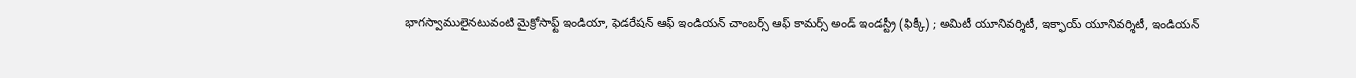భాగస్వాములైనటువంటి మైక్రోసాఫ్ట్‌ ఇండియా, ఫెడరేషన్‌ ఆఫ్‌ ఇండియన్‌ చాంబర్స్‌ ఆఫ్‌ కామర్స్‌ అండ్‌ ఇండస్ట్రీ (ఫిక్కీ) ; అమిటీ యూనివర్శిటీ, ఇక్ఫాయ్‌ యూనివర్శిటీ, ఇండియన్‌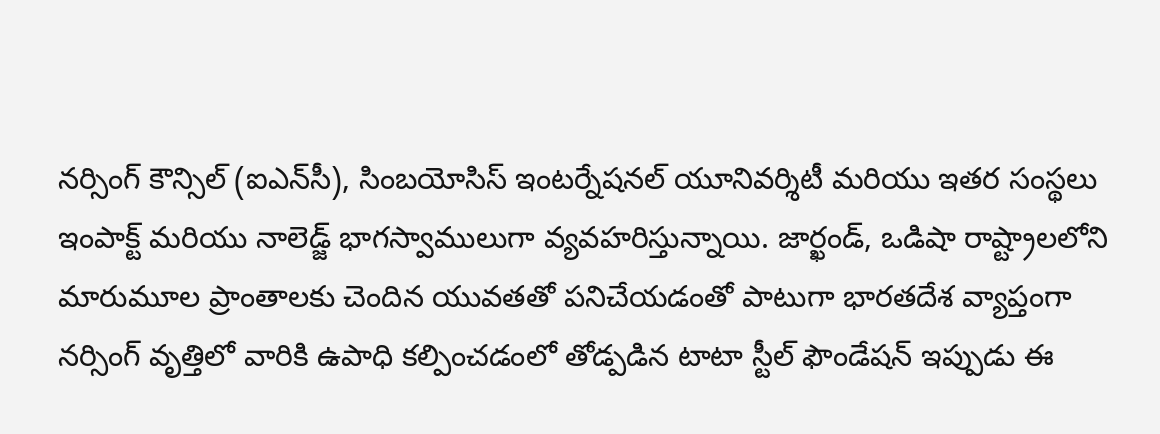నర్సింగ్‌ కౌన్సిల్‌ (ఐఎన్‌సీ), సింబయోసిస్‌ ఇంటర్నేషనల్‌ యూనివర్శిటీ మరియు ఇతర సంస్థలు ఇంపాక్ట్‌ మరియు నాలెడ్జ్‌ భాగస్వాములుగా వ్యవహరిస్తున్నాయి. జార్ఖండ్‌, ఒడిషా రాష్ట్రాలలోని మారుమూల ప్రాంతాలకు చెందిన యువతతో పనిచేయడంతో పాటుగా భారతదేశ వ్యాప్తంగా నర్సింగ్‌ వృత్తిలో వారికి ఉపాధి కల్పించడంలో తోడ్పడిన టాటా స్టీల్‌ ఫౌండేషన్‌ ఇప్పుడు ఈ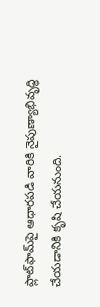ప్లాట్‌ఫామ్‌పై ఆధారపడి వారికి నైపుణ్యాభివృద్ధి చేయడానికి కృషి చేయనుంది.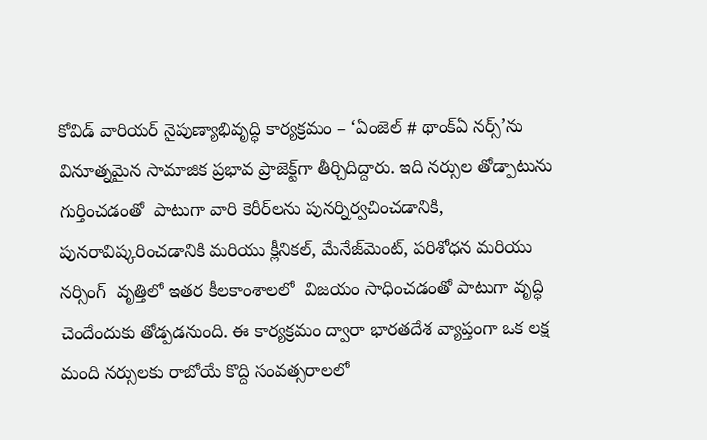కోవిడ్‌ వారియర్‌ నైపుణ్యాభివృద్ధి కార్యక్రమం – ‘ఏంజెల్‌ # థాంక్‌ఏ నర్స్‌’ను వినూత్నమైన సామాజిక ప్రభావ ప్రాజెక్ట్‌గా తీర్చిదిద్దారు. ఇది నర్సుల తోడ్పాటును గుర్తించడంతో  పాటుగా వారి కెరీర్‌లను పునర్నిర్వచించడానికి,  పునరావిష్కరించడానికి మరియు క్లీనికల్‌, మేనేజ్‌మెంట్‌, పరిశోధన మరియు నర్సింగ్‌  వృత్తిలో ఇతర కీలకాంశాలలో  విజయం సాధించడంతో పాటుగా వృద్ధి చెందేందుకు తోడ్పడనుంది. ఈ కార్యక్రమం ద్వారా భారతదేశ వ్యాప్తంగా ఒక లక్ష మంది నర్సులకు రాబోయే కొద్ది సంవత్సరాలలో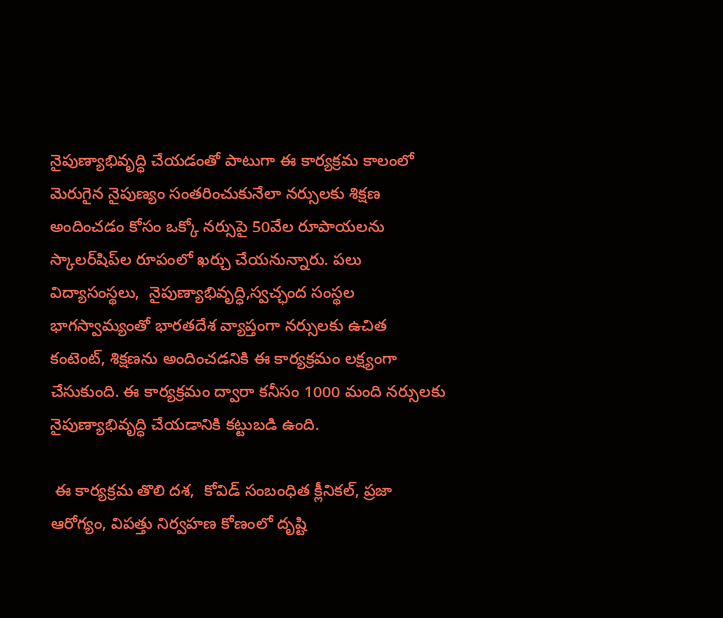నైపుణ్యాభివృద్ధి చేయడంతో పాటుగా ఈ కార్యక్రమ కాలంలో మెరుగైన నైపుణ్యం సంతరించుకునేలా నర్సులకు శిక్షణ అందించడం కోసం ఒక్కో నర్సుపై 50వేల రూపాయలను స్కాలర్‌షిప్‌ల రూపంలో ఖర్చు చేయనున్నారు. పలు విద్యాసంస్థలు,  నైపుణ్యాభివృద్ధి,స్వచ్ఛంద సంస్థల భాగస్వామ్యంతో భారతదేశ వ్యాప్తంగా నర్సులకు ఉచిత కంటెంట్‌, శిక్షణను అందించడనికి ఈ కార్యక్రమం లక్ష్యంగా చేసుకుంది. ఈ కార్యక్రమం ద్వారా కనీసం 1000 మంది నర్సులకు  నైపుణ్యాభివృద్ధి చేయడానికి కట్టుబడి ఉంది.

 ఈ కార్యక్రమ తొలి దశ,  కోవిడ్‌ సంబంధిత క్లీనికల్‌, ప్రజా ఆరోగ్యం, విపత్తు నిర్వహణ కోణంలో దృష్టి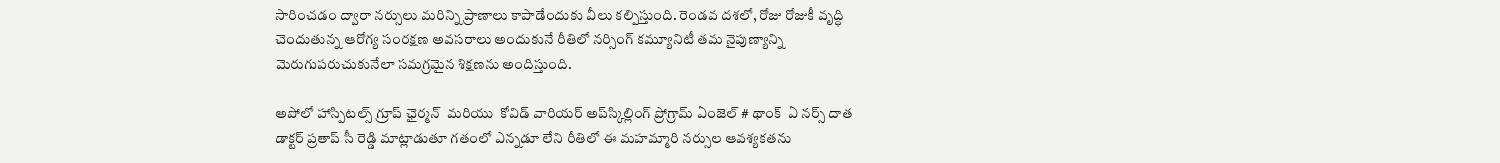సారించడం ద్వారా నర్సులు మరిన్ని ప్రాణాలు కాపాడేందుకు వీలు కల్పిస్తుంది. రెండవ దశలో, రోజు రోజుకీ వృద్ధి చెందుతున్న ఆరోగ్య సంరక్షణ అవసరాలు అందుకునే రీతిలో నర్సింగ్‌ కమ్యూనిటీ తమ నైపుణ్యాన్ని మెరుగుపరుచుకునేలా సమగ్రమైన శిక్షణను అందిస్తుంది.

అపోలో హాస్పిటల్స్‌ గ్రూప్‌ ఛైర్మన్‌  మరియు  కోవిడ్‌ వారియర్‌ అప్‌స్కిల్లింగ్‌ ప్రోగ్రామ్‌ ఏంజెల్‌ # థాంక్‌  ఏ నర్స్‌ దాత  డాక్టర్‌ ప్రతాప్‌ సీ రెడ్డి మాట్లాడుతూ గతంలో ఎన్నడూ లేని రీతిలో ఈ మహమ్మారి నర్సుల ఆవశ్యకతను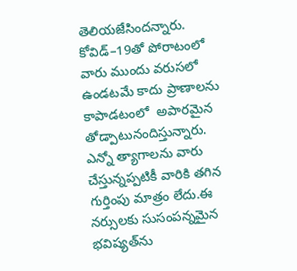తెలియజేసిందన్నారు. కోవిడ్‌–19తో పోరాటంలో వారు ముందు వరుసలో ఉండటమే కాదు ప్రాణాలను కాపాడటంలో  అపారమైన తోడ్పాటునందిస్తున్నారు. ఎన్నో త్యాగాలను వారు చేస్తున్నప్పటికీ వారికి తగిన గుర్తింపు మాత్రం లేదు.ఈ నర్సులకు సుసంపన్నమైన భవిష్యత్‌ను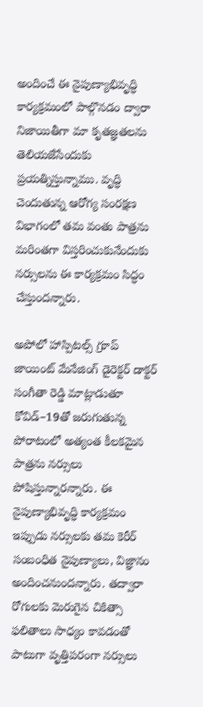అందించే ఈ నైపుణ్యాభివృద్ధి కార్యక్రమంలో పాల్గొనడం ద్వారా నిజాయితీగా మా కృతజ్ఞతలను తెలియజేసేందుకు ప్రయత్నిస్తున్నాము. వృద్ధి చెందుతున్న ఆరోగ్య సంరక్షణ విభాగంలో తమ వంతు పాత్రను మరింతగా విస్తరించుకునేందుకు నర్సులను ఈ కార్యక్రమం సిద్ధం చేస్తుందన్నారు.

అపోలో హాస్పిటల్స్‌ గ్రూప్‌ జాయింట్‌ మేనేజింగ్‌ డైరెక్టర్‌ డాక్టర్‌ సంగీతా రెడ్డి మాట్లాడుతూ కోవిడ్‌–19తో జరుగుతున్న పోరాటంలో అత్యంత కీలకమైన పాత్రను నర్సులు పోషిస్తున్నారన్నారు. ఈ నైపుణ్యాభివృద్ధి కార్యక్రమం ఇప్పుడు నర్సులకు తమ కెరీర్‌ సంబంధిత నైపుణ్యాలు, విజ్ఞానం అందించనుందన్నారు. తద్వారా రోగులకు మెరుగైన చికిత్సా ఫలితాలు సాధ్యం కావడంతో పాటుగా వృత్తిపరంగా నర్సులు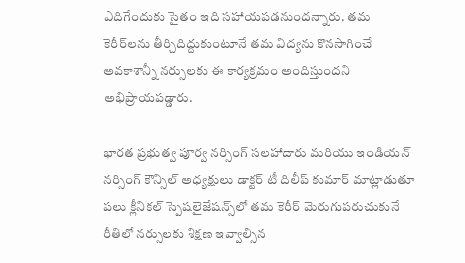ఎదిగేందుకు సైతం ఇది సహాయపడనుందన్నారు. తమ కెరీర్‌లను తీర్చిదిద్దుకుంటూనే తమ విద్యను కొనసాగించే అవకాశాన్నీ నర్సులకు ఈ కార్యక్రమం అందిస్తుందని అభిప్రాయపడ్డారు.

భారత ప్రభుత్వ పూర్వ నర్సింగ్‌ సలహాదారు మరియు ఇండియన్‌ నర్సింగ్‌ కౌన్సిల్‌ అధ్యక్షులు డాక్టర్‌ టీ దిలీప్‌ కుమార్‌ మాట్లాడుతూ పలు క్లీనికల్‌ స్పెషలైజేషన్స్‌లో తమ కెరీర్‌ మెరుగుపరుచుకునే రీతిలో నర్సులకు శిక్షణ ఇవ్వాల్సిన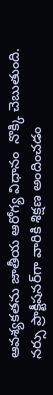ఆవశ్యకతను జాతీయ ఆరోగ్య విధానం  నొక్కి చెబుతుంది. నర్సు ప్రాక్టీషనర్‌గా వారికి శిక్షణ అందించడం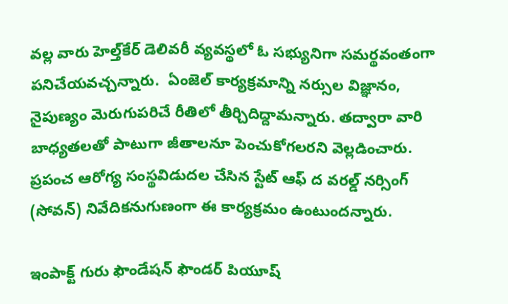వల్ల వారు హెల్త్‌కేర్‌ డెలివరీ వ్యవస్థలో ఓ సభ్యునిగా సమర్థవంతంగా పనిచేయవచ్చన్నారు.  ఏంజెల్‌ కార్యక్రమాన్ని నర్సుల విజ్ఞానం, నైపుణ్యం మెరుగుపరిచే రీతిలో తీర్చిదిద్దామన్నారు. తద్వారా వారి బాధ్యతలతో పాటుగా జీతాలనూ పెంచుకోగలరని వెల్లడించారు. ప్రపంచ ఆరోగ్య సంస్థవిడుదల చేసిన స్టేట్‌ ఆఫ్‌ ద వరల్డ్‌ నర్సింగ్‌ (సోవన్‌) నివేదికనుగుణంగా ఈ కార్యక్రమం ఉంటుందన్నారు.

ఇంపాక్ట్‌ గురు ఫౌండేషన్‌ ఫౌండర్‌ పియూష్‌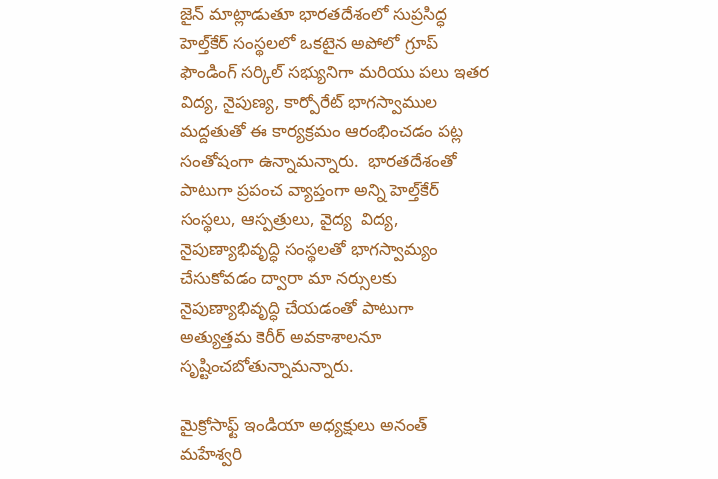జైన్‌ మాట్లాడుతూ భారతదేశంలో సుప్రసిద్ధ హెల్త్‌కేర్‌ సంస్థలలో ఒకటైన అపోలో గ్రూప్‌ ఫౌండింగ్‌ సర్కిల్‌ సభ్యునిగా మరియు పలు ఇతర విద్య, నైపుణ్య, కార్పోరేట్‌ భాగస్వాముల మద్దతుతో ఈ కార్యక్రమం ఆరంభించడం పట్ల సంతోషంగా ఉన్నామన్నారు.  భారతదేశంతో పాటుగా ప్రపంచ వ్యాప్తంగా అన్ని హెల్త్‌కేర్‌ సంస్థలు, ఆస్పత్రులు, వైద్య  విద్య, నైపుణ్యాభివృద్ధి సంస్థలతో భాగస్వామ్యం చేసుకోవడం ద్వారా మా నర్సులకు నైపుణ్యాభివృద్ధి చేయడంతో పాటుగా అత్యుత్తమ కెరీర్‌ అవకాశాలనూ సృష్టించబోతున్నామన్నారు.

మైక్రోసాఫ్ట్‌ ఇండియా అధ్యక్షులు అనంత్‌ మహేశ్వరి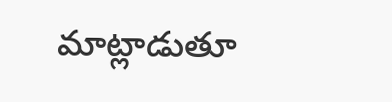మాట్లాడుతూ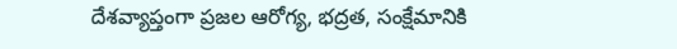దేశవ్యాప్తంగా ప్రజల ఆరోగ్య, భద్రత, సంక్షేమానికి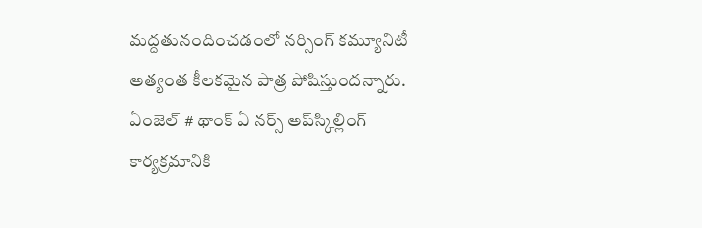మద్దతునందించడంలో నర్సింగ్‌ కమ్యూనిటీ అత్యంత కీలకమైన పాత్ర పోషిస్తుందన్నారు. ఏంజెల్‌ # థాంక్‌ ఏ నర్స్‌ అప్‌స్కిల్లింగ్‌ కార్యక్రమానికి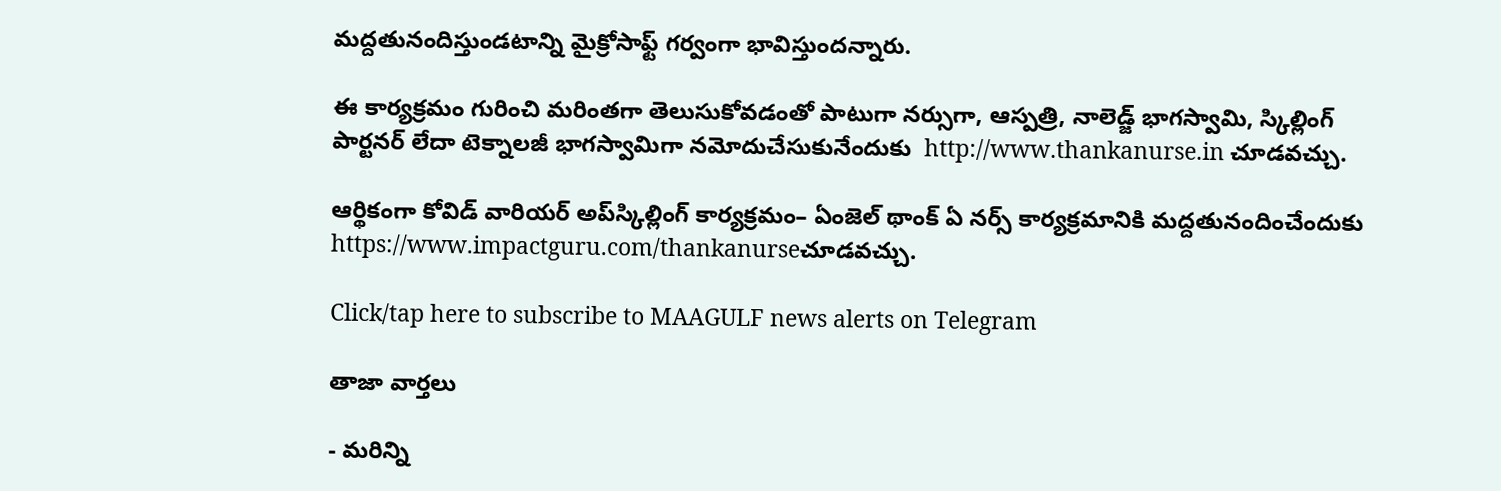మద్దతునందిస్తుండటాన్ని మైక్రోసాఫ్ట్‌ గర్వంగా భావిస్తుందన్నారు.

ఈ కార్యక్రమం గురించి మరింతగా తెలుసుకోవడంతో పాటుగా నర్సుగా, ఆస్పత్రి, నాలెడ్జ్‌ భాగస్వామి, స్కిల్లింగ్‌ పార్టనర్‌ లేదా టెక్నాలజీ భాగస్వామిగా నమోదుచేసుకునేందుకు  http://www.thankanurse.in చూడవచ్చు.

ఆర్థికంగా కోవిడ్‌ వారియర్‌ అప్‌స్కిల్లింగ్‌ కార్యక్రమం– ఏంజెల్‌ థాంక్‌ ఏ నర్స్‌ కార్యక్రమానికి మద్దతునందించేందుకు https://www.impactguru.com/thankanurseచూడవచ్చు.

Click/tap here to subscribe to MAAGULF news alerts on Telegram

తాజా వార్తలు

- మరిన్ని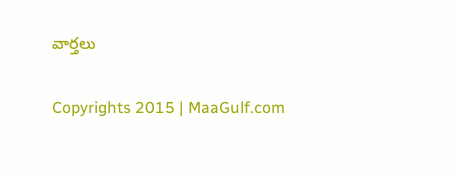వార్తలు

Copyrights 2015 | MaaGulf.com